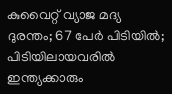കുവൈറ്റ് വ്യാജ മദ്യ ദുരന്തം; 67 പേര്‍ പിടിയില്‍; പിടിയിലായവരില്‍ ഇന്ത്യക്കാരും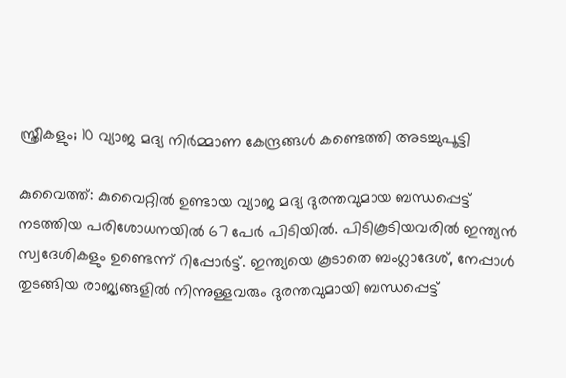സ്ത്രീകളും; 10 വ്യാജ മദ്യ നിര്‍മ്മാണ കേന്ദ്രങ്ങള്‍ കണ്ടെത്തി അടച്ചുപൂട്ടി

കുവൈത്ത്: കുവൈറ്റില്‍ ഉണ്ടായ വ്യാജ മദ്യ ദുരന്തവുമായ ബന്ധപ്പെട്ട് നടത്തിയ പരിശോധനയില്‍ 67 പേര്‍ പിടിയില്‍. പിടികൂടിയവരില്‍ ഇന്ത്യന്‍ സ്വദേശികളും ഉണ്ടെന്ന് റിപ്പോര്‍ട്ട്. ഇന്ത്യയെ കൂടാതെ ബംഗ്ലാദേശ്, നേപ്പാള്‍ തുടങ്ങിയ രാജ്യങ്ങളില്‍ നിന്നുള്ളവരും ദുരന്തവുമായി ബന്ധപ്പെട്ട്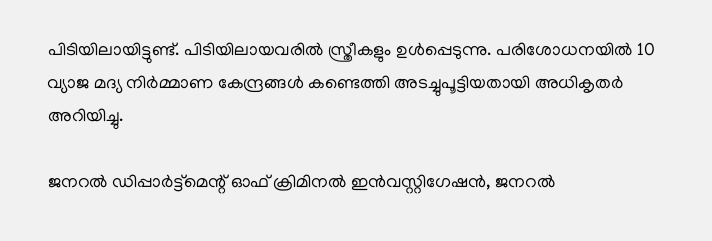പിടിയിലായിട്ടുണ്ട്. പിടിയിലായവരില്‍ സ്ത്രീകളും ഉള്‍പ്പെടുന്നു. പരിശോധനയില്‍ 10 വ്യാജ മദ്യ നിര്‍മ്മാണ കേന്ദ്രങ്ങള്‍ കണ്ടെത്തി അടച്ചുപൂട്ടിയതായി അധികൃതര്‍ അറിയിച്ചു.

ജനറല്‍ ഡിപ്പാര്‍ട്ട്‌മെന്റ് ഓഫ് ക്രിമിനല്‍ ഇന്‍വസ്റ്റിഗേഷന്‍, ജനറല്‍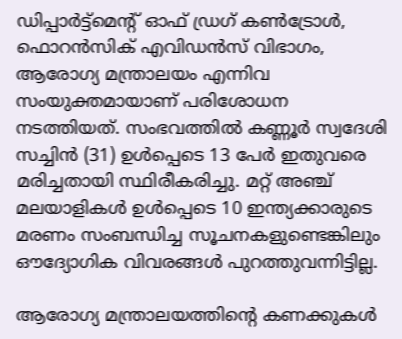ഡിപ്പാര്‍ട്ട്‌മെന്റ് ഓഫ് ഡ്രഗ് കണ്‍ട്രോള്‍, ഫൊറന്‍സിക് എവിഡന്‍സ് വിഭാഗം, ആരോഗ്യ മന്ത്രാലയം എന്നിവ സംയുക്തമായാണ് പരിശോധന നടത്തിയത്. സംഭവത്തില്‍ കണ്ണൂര്‍ സ്വദേശി സച്ചിന്‍ (31) ഉള്‍പ്പെടെ 13 പേര്‍ ഇതുവരെ മരിച്ചതായി സ്ഥിരീകരിച്ചു. മറ്റ് അഞ്ച് മലയാളികള്‍ ഉള്‍പ്പെടെ 10 ഇന്ത്യക്കാരുടെ മരണം സംബന്ധിച്ച സൂചനകളുണ്ടെങ്കിലും ഔദ്യോഗിക വിവരങ്ങള്‍ പുറത്തുവന്നിട്ടില്ല.

ആരോഗ്യ മന്ത്രാലയത്തിന്റെ കണക്കുകള്‍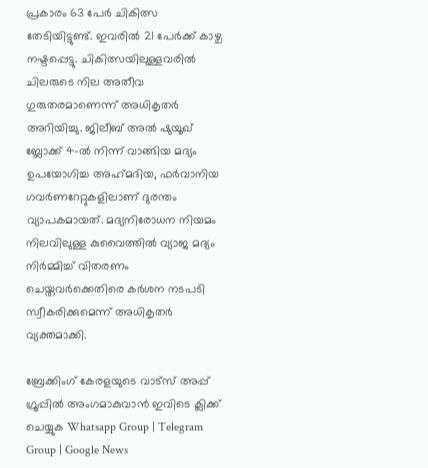പ്രകാരം 63 പേര്‍ ചികിത്സ തേടിയിട്ടുണ്ട്. ഇവരില്‍ 21 പേര്‍ക്ക് കാഴ്ച നഷ്ടപ്പെട്ടു. ചികിത്സയിലുള്ളവരില്‍ ചിലരുടെ നില അതീവ ഗുരുതരമാണെന്ന് അധികൃതര്‍ അറിയിച്ചു. ജിലീബ് അല്‍ ഷുയൂഖ് ബ്ലോക്ക് 4-ല്‍ നിന്ന് വാങ്ങിയ മദ്യം ഉപയോഗിച്ച അഹ്‌മദിയ, ഫര്‍വാനിയ ഗവര്‍ണറേറ്റുകളിലാണ് ദുരന്തം വ്യാപകമായത്. മദ്യനിരോധന നിയമം നിലവിലുള്ള കുവൈത്തില്‍ വ്യാജ മദ്യം നിര്‍മ്മിച്ച് വിതരണം ചെയ്തവര്‍ക്കെതിരെ കര്‍ശന നടപടി സ്വീകരിക്കുമെന്ന് അധികൃതര്‍ വ്യക്തമാക്കി.

ബ്രേക്കിംഗ് കേരളയുടെ വാട്സ് അപ്പ് ഗ്രൂപ്പിൽ അംഗമാകുവാൻ ഇവിടെ ക്ലിക്ക് ചെയ്യുക Whatsapp Group | Telegram Group | Google News